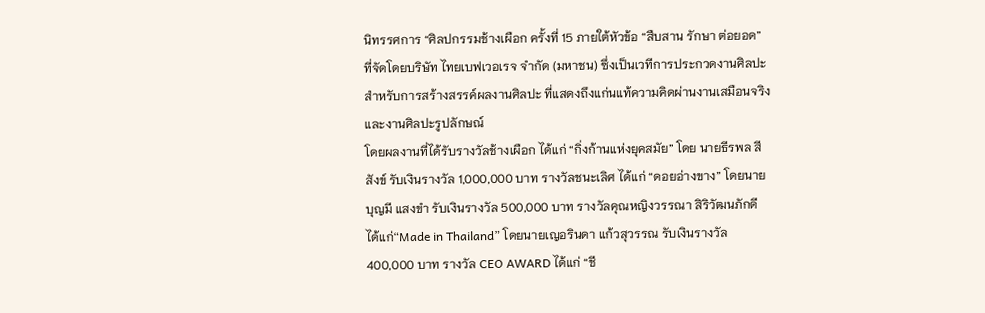นิทรรศการ “ศิลปกรรมช้างเผือก ครั้งที่ 15 ภายใต้หัวข้อ “สืบสาน รักษา ต่อยอด” ที่จัดโดยบริษัท ไทยเบฟเวอเรจ จำกัด (มหาชน) ซึ่งเป็นเวทีการประกวดงานศิลปะสำหรับการสร้างสรรค์ผลงานศิลปะ ที่แสดงถึงแก่นแท้ความคิดผ่านงานเสมือนจริง และงานศิลปะรูปลักษณ์
โดยผลงานที่ได้รับรางวัลช้างเผือก ได้แก่ “กิ่งก้านแห่งยุคสมัย” โดย นายธีรพล สีสังข์ รับเงินรางวัล 1,000,000 บาท รางวัลชนะเลิศ ได้แก่ “ดอยอ่างขาง” โดยนายบุญมี แสงขำ รับเงินรางวัล 500,000 บาท รางวัลคุณหญิงวรรณา สิริวัฒนภักดี ได้แก่“Made in Thailand” โดยนายเญอรินดา แก้วสุวรรณ รับเงินรางวัล 400,000 บาท รางวัล CEO AWARD ได้แก่ “ชี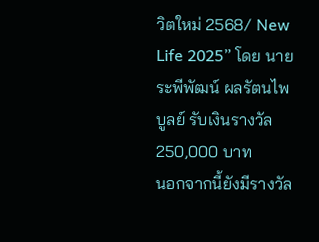วิตใหม่ 2568/ New Life 2025” โดย นายระพีพัฒน์ ผลรัตนไพบูลย์ รับเงินรางวัล 250,000 บาท
นอกจากนี้ยังมีรางวัล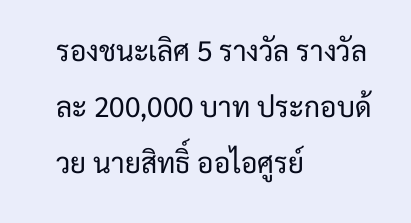รองชนะเลิศ 5 รางวัล รางวัลละ 200,000 บาท ประกอบด้วย นายสิทธิ์ ออไอศูรย์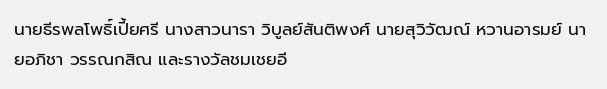นายธีรพลโพธิ์เปี้ยศรี นางสาวนารา วิบูลย์สันติพงศ์ นายสุวิวัฒณ์ หวานอารมย์ นายอภิชา วรรณกสิณ และรางวัลชมเชยอี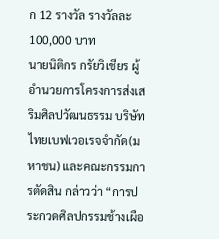ก 12 รางวัล รางวัลละ 100,000 บาท
นายนิติกร กรัยวิเชียร ผู้อำนวยการโครงการส่งเสริมศิลปวัฒนธรรม บริษัท ไทยเบฟเวอเรจจำกัด(มหาชน) และคณะกรรมการตัดสิน กล่าวว่า “การประกวดศิลปกรรมช้างเผือ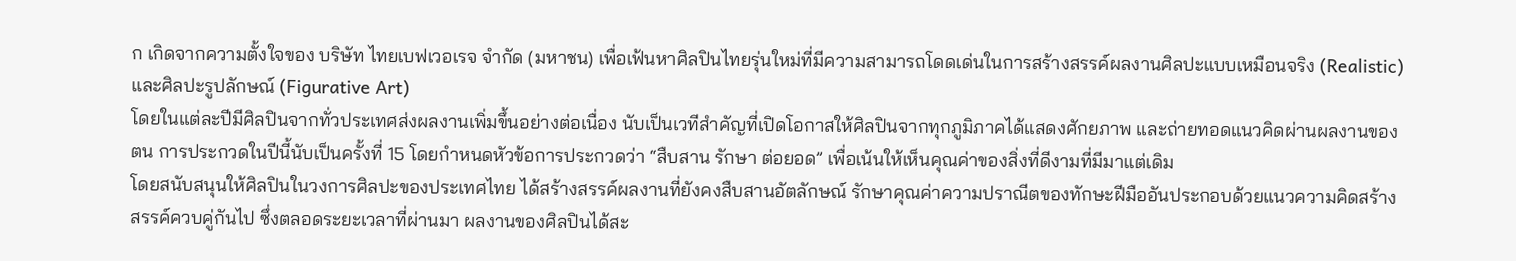ก เกิดจากความตั้งใจของ บริษัท ไทยเบฟเวอเรจ จำกัด (มหาชน) เพื่อเฟ้นหาศิลปินไทยรุ่นใหม่ที่มีความสามารถโดดเด่นในการสร้างสรรค์ผลงานศิลปะแบบเหมือนจริง (Realistic) และศิลปะรูปลักษณ์ (Figurative Art)
โดยในแต่ละปีมีศิลปินจากทั่วประเทศส่งผลงานเพิ่มขึ้นอย่างต่อเนื่อง นับเป็นเวทีสำคัญที่เปิดโอกาสให้ศิลปินจากทุกภูมิภาคได้แสดงศักยภาพ และถ่ายทอดแนวคิดผ่านผลงานของตน การประกวดในปีนี้นับเป็นครั้งที่ 15 โดยกำหนดหัวข้อการประกวดว่า “สืบสาน รักษา ต่อยอด” เพื่อเน้นให้เห็นคุณค่าของสิ่งที่ดีงามที่มีมาแต่เดิม
โดยสนับสนุนให้ศิลปินในวงการศิลปะของประเทศไทย ได้สร้างสรรค์ผลงานที่ยังคงสืบสานอัตลักษณ์ รักษาคุณค่าความปราณีตของทักษะฝีมืออันประกอบด้วยแนวความคิดสร้างสรรค์ควบคู่กันไป ซึ่งตลอดระยะเวลาที่ผ่านมา ผลงานของศิลปินได้สะ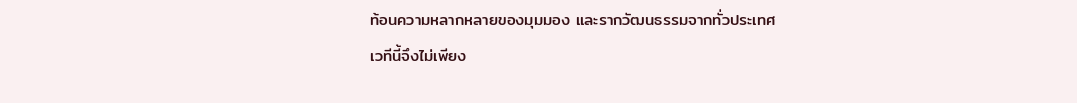ท้อนความหลากหลายของมุมมอง และรากวัฒนธรรมจากทั่วประเทศ
เวทีนี้จึงไม่เพียง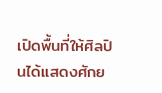เปิดพื้นที่ให้ศิลปินได้แสดงศักย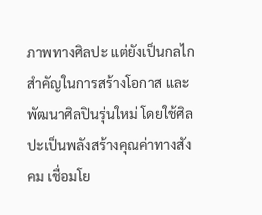ภาพทางศิลปะ แต่ยังเป็นกลไกสำคัญในการสร้างโอกาส และพัฒนาศิลปินรุ่นใหม่ โดยใช้ศิลปะเป็นพลังสร้างคุณค่าทางสังคม เชื่อมโย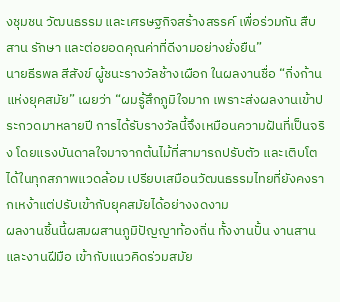งชุมชน วัฒนธรรม และเศรษฐกิจสร้างสรรค์ เพื่อร่วมกัน สืบสาน รักษา และต่อยอดคุณค่าที่ดีงามอย่างยั่งยืน”
นายธีรพล สีสังข์ ผู้ชนะรางวัลช้างเผือก ในผลงานชื่อ “กิ่งก้านแห่งยุคสมัย” เผยว่า “ผมรู้สึกภูมิใจมาก เพราะส่งผลงานเข้าประกวดมาหลายปี การได้รับรางวัลนี้จึงเหมือนความฝันที่เป็นจริง โดยแรงบันดาลใจมาจากต้นไม้ที่สามารถปรับตัว และเติบโตได้ในทุกสภาพแวดล้อม เปรียบเสมือนวัฒนธรรมไทยที่ยังคงรากเหง้าแต่ปรับเข้ากับยุคสมัยได้อย่างงดงาม
ผลงานชิ้นนี้ผสมผสานภูมิปัญญาท้องถิ่น ทั้งงานปั้น งานสาน และงานฝีมือ เข้ากับแนวคิดร่วมสมัย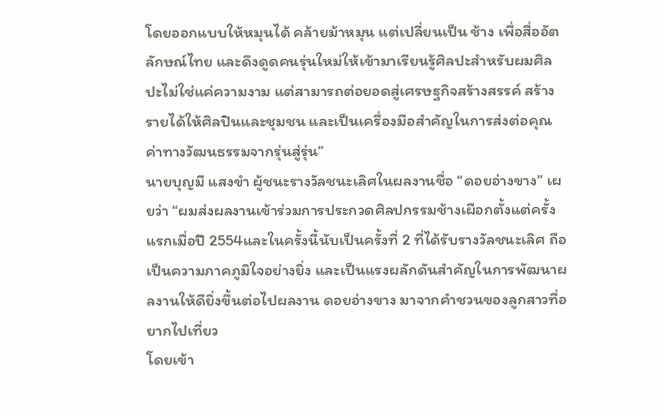โดยออกแบบให้หมุนได้ คล้ายม้าหมุน แต่เปลี่ยนเป็น ช้าง เพื่อสื่ออัตลักษณ์ไทย และดึงดูดคนรุ่นใหม่ให้เข้ามาเรียนรู้ศิลปะสำหรับผมศิลปะไม่ใช่แค่ความงาม แต่สามารถต่อยอดสู่เศรษฐกิจสร้างสรรค์ สร้างรายได้ให้ศิลปินและชุมชน และเป็นเครื่องมือสำคัญในการส่งต่อคุณค่าทางวัฒนธรรมจากรุ่นสู่รุ่น”
นายบุญมี แสงขำ ผู้ชนะรางวัลชนะเลิศในผลงานชื่อ “ดอยอ่างขาง” เผยว่า “ผมส่งผลงานเข้าร่วมการประกวดศิลปกรรมช้างเผือกตั้งแต่ครั้งแรกเมื่อปี 2554และในครั้งนี้นับเป็นครั้งที่ 2 ที่ได้รับรางวัลชนะเลิศ ถือเป็นความภาคภูมิใจอย่างยิ่ง และเป็นแรงผลักดันสำคัญในการพัฒนาผลงานให้ดียิ่งขึ้นต่อไปผลงาน ดอยอ่างขาง มาจากคำชวนของลูกสาวที่อยากไปเที่ยว
โดยเข้า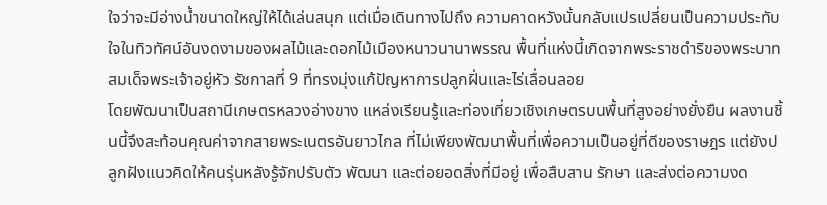ใจว่าจะมีอ่างน้ำขนาดใหญ่ให้ได้เล่นสนุก แต่เมื่อเดินทางไปถึง ความคาดหวังนั้นกลับแปรเปลี่ยนเป็นความประทับใจในทิวทัศน์อันงดงามของผลไม้และดอกไม้เมืองหนาวนานาพรรณ พื้นที่แห่งนี้เกิดจากพระราชดำริของพระบาทสมเด็จพระเจ้าอยู่หัว รัชกาลที่ 9 ที่ทรงมุ่งแก้ปัญหาการปลูกฝิ่นและไร่เลื่อนลอย
โดยพัฒนาเป็นสถานีเกษตรหลวงอ่างขาง แหล่งเรียนรู้และท่องเที่ยวเชิงเกษตรบนพื้นที่สูงอย่างยั่งยืน ผลงานชิ้นนี้จึงสะท้อนคุณค่าจากสายพระเนตรอันยาวไกล ที่ไม่เพียงพัฒนาพื้นที่เพื่อความเป็นอยู่ที่ดีของราษฎร แต่ยังปลูกฝังแนวคิดให้คนรุ่นหลังรู้จักปรับตัว พัฒนา และต่อยอดสิ่งที่มีอยู่ เพื่อสืบสาน รักษา และส่งต่อความงด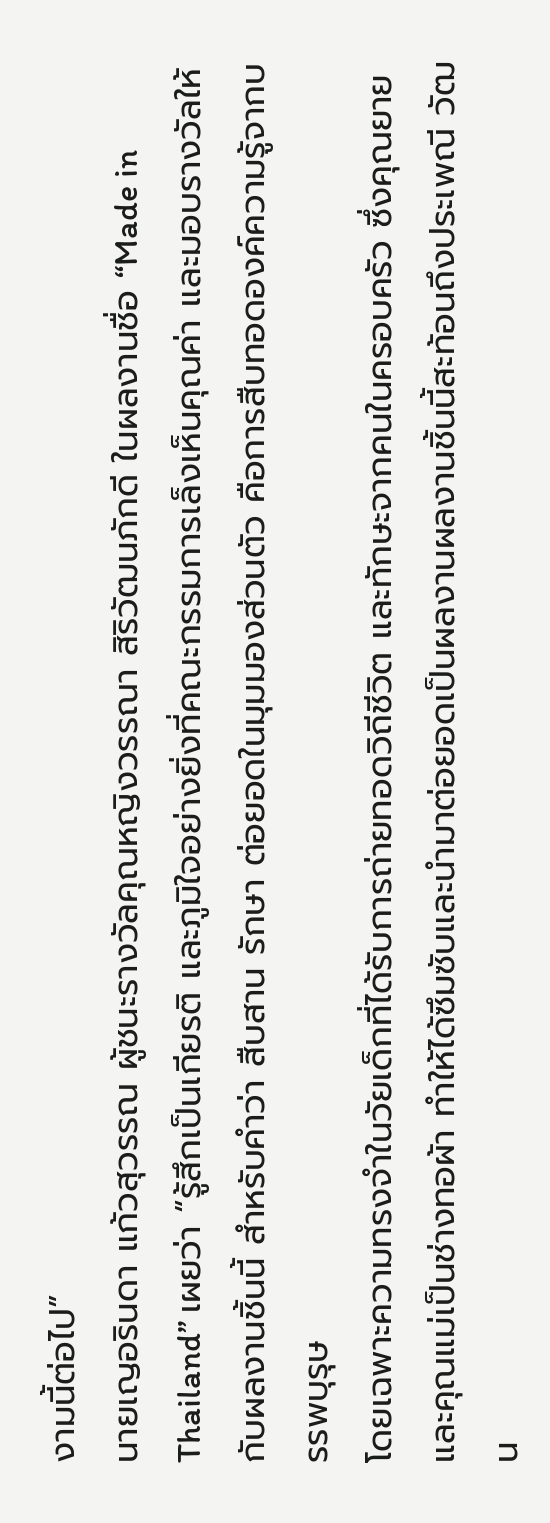งามนี้ต่อไป”
นายเญอรินดา แก้วสุวรรณ ผู้ชนะรางวัลคุณหญิงวรรณา สิริวัฒนภักดี ในผลงานชื่อ “Made in Thailand” เผยว่า “รู้สึกเป็นเกียรติ และภูมิใจอย่างยิ่งที่คณะกรรมการเล็งเห็นคุณค่า และมอบรางวัลให้กับผลงานชิ้นนี้ สำหรับคำว่า สืบสาน รักษา ต่อยอดในมุมมองส่วนตัว คือการสืบทอดองค์ความรู้จากบรรพบุรุษ
โดยเฉพาะความทรงจำในวัยเด็กที่ได้รับการถ่ายทอดวิถีชีวิต และทักษะจากคนในครอบครัว ซึ่งคุณยายและคุณแม่เป็นช่างทอผ้า ทำให้ได้ซึมซับและนำมาต่อยอดเป็นผลงานผลงานชิ้นนี้สะท้อนถึงประเพณี วัฒน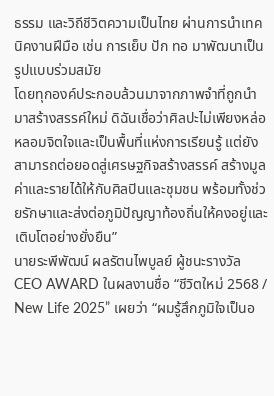ธรรม และวิถีชีวิตความเป็นไทย ผ่านการนำเทคนิคงานฝีมือ เช่น การเย็บ ปัก ทอ มาพัฒนาเป็นรูปแบบร่วมสมัย
โดยทุกองค์ประกอบล้วนมาจากภาพจำที่ถูกนำมาสร้างสรรค์ใหม่ ดิฉันเชื่อว่าศิลปะไม่เพียงหล่อหลอมจิตใจและเป็นพื้นที่แห่งการเรียนรู้ แต่ยังสามารถต่อยอดสู่เศรษฐกิจสร้างสรรค์ สร้างมูลค่าและรายได้ให้กับศิลปินและชุมชน พร้อมทั้งช่วยรักษาและส่งต่อภูมิปัญญาท้องถิ่นให้คงอยู่และเติบโตอย่างยั่งยืน”
นายระพีพัฒน์ ผลรัตนไพบูลย์ ผู้ชนะรางวัล CEO AWARD ในผลงานชื่อ “ชีวิตใหม่ 2568 / New Life 2025” เผยว่า “ผมรู้สึกภูมิใจเป็นอ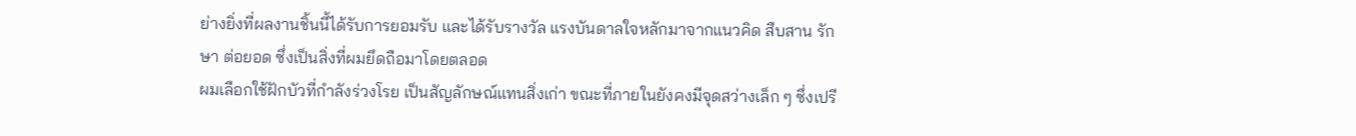ย่างยิ่งที่ผลงานชิ้นนี้ได้รับการยอมรับ และได้รับรางวัล แรงบันดาลใจหลักมาจากแนวคิด สืบสาน รักษา ต่อยอด ซึ่งเป็นสิ่งที่ผมยึดถือมาโดยตลอด
ผมเลือกใช้ฝักบัวที่กำลังร่วงโรย เป็นสัญลักษณ์แทนสิ่งเก่า ขณะที่ภายในยังคงมีจุดสว่างเล็ก ๆ ซึ่งเปรี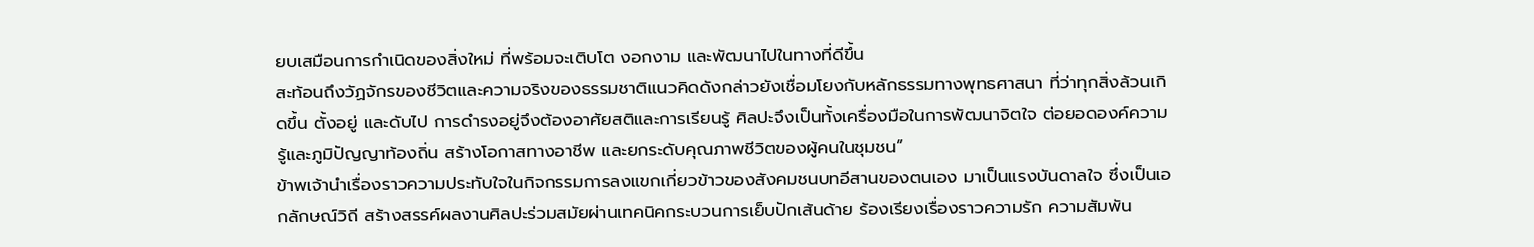ยบเสมือนการกำเนิดของสิ่งใหม่ ที่พร้อมจะเติบโต งอกงาม และพัฒนาไปในทางที่ดีขึ้น
สะท้อนถึงวัฏจักรของชีวิตและความจริงของธรรมชาติแนวคิดดังกล่าวยังเชื่อมโยงกับหลักธรรมทางพุทธศาสนา ที่ว่าทุกสิ่งล้วนเกิดขึ้น ตั้งอยู่ และดับไป การดำรงอยู่จึงต้องอาศัยสติและการเรียนรู้ ศิลปะจึงเป็นทั้งเครื่องมือในการพัฒนาจิตใจ ต่อยอดองค์ความรู้และภูมิปัญญาท้องถิ่น สร้างโอกาสทางอาชีพ และยกระดับคุณภาพชีวิตของผู้คนในชุมชน”
ข้าพเจ้านำเรื่องราวความประทับใจในกิจกรรมการลงแขกเกี่ยวข้าวของสังคมชนบทอีสานของตนเอง มาเป็นแรงบันดาลใจ ซึ่งเป็นเอกลักษณ์วิถี สร้างสรรค์ผลงานศิลปะร่วมสมัยผ่านเทคนิคกระบวนการเย็บปักเส้นด้าย ร้องเรียงเรื่องราวความรัก ความสัมพัน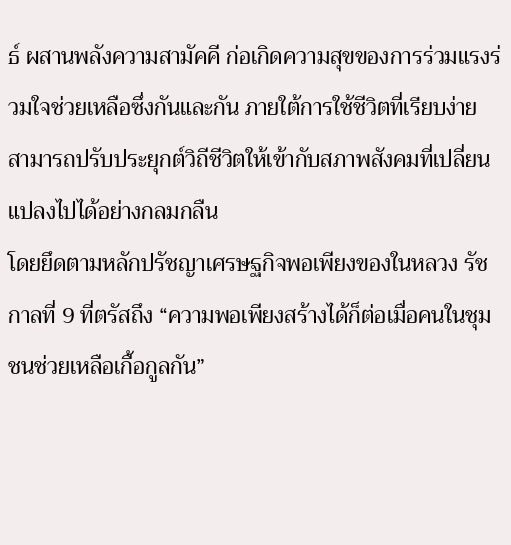ธ์ ผสานพลังความสามัคคี ก่อเกิดความสุขของการร่วมแรงร่วมใจช่วยเหลือซึ่งกันและกัน ภายใต้การใช้ชีวิตที่เรียบง่าย สามารถปรับประยุกต์วิถีชีวิตให้เข้ากับสภาพสังคมที่เปลี่ยนแปลงไปได้อย่างกลมกลืน
โดยยึดตามหลักปรัชญาเศรษฐกิจพอเพียงของในหลวง รัชกาลที่ 9 ที่ตรัสถึง “ความพอเพียงสร้างได้ก็ต่อเมื่อคนในชุมชนช่วยเหลือเกื้อกูลกัน”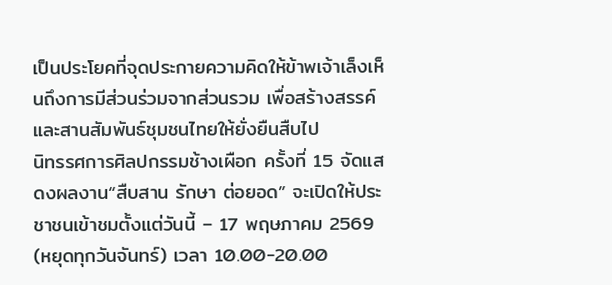เป็นประโยคที่จุดประกายความคิดให้ข้าพเจ้าเล็งเห็นถึงการมีส่วนร่วมจากส่วนรวม เพื่อสร้างสรรค์และสานสัมพันธ์ชุมชนไทยให้ยั่งยืนสืบไป
นิทรรศการศิลปกรรมช้างเผือก ครั้งที่ 15 จัดแสดงผลงาน“สืบสาน รักษา ต่อยอด” จะเปิดให้ประชาชนเข้าชมตั้งแต่วันนี้ – 17 พฤษภาคม 2569 (หยุดทุกวันจันทร์) เวลา 10.00-20.00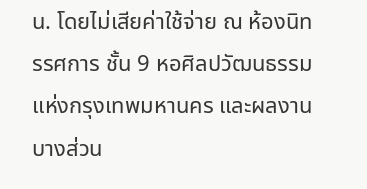น. โดยไม่เสียค่าใช้จ่าย ณ ห้องนิทรรศการ ชั้น 9 หอศิลปวัฒนธรรมแห่งกรุงเทพมหานคร และผลงานบางส่วน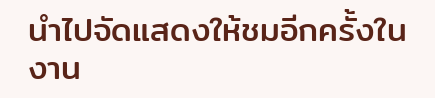นำไปจัดแสดงให้ชมอีกครั้งในงาน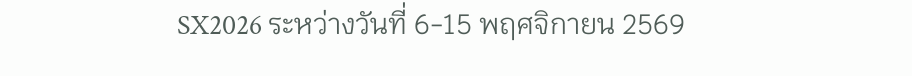SX2026 ระหว่างวันที่ 6-15 พฤศจิกายน 2569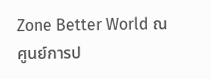Zone Better World ณ ศูนย์การป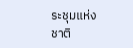ระชุมแห่งชาติ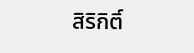สิริกิติ์